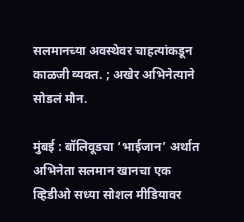सलमानच्या अवस्थेवर चाहत्यांकडून काळजी व्यक्त. ; अखेर अभिनेत्याने सोडलं मौन.

मुंबई : बॉलिवूडचा ‘भाईजान’ अर्थात अभिनेता सलमान खानचा एक व्हिडीओ सध्या सोशल मीडियावर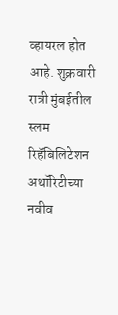व्हायरल होत आहे. शुक्रवारी रात्री मुंबईतील स्लम रिहॅबिलिटेशन अथॉरिटीच्या नवीव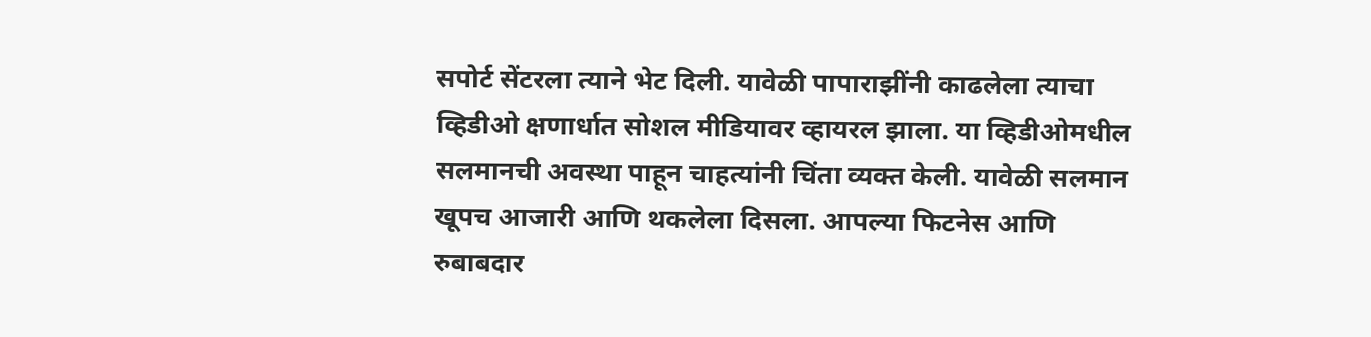सपोर्ट सेंटरला त्याने भेट दिली. यावेळी पापाराझींनी काढलेला त्याचा व्हिडीओ क्षणार्धात सोशल मीडियावर व्हायरल झाला. या व्हिडीओमधील सलमानची अवस्था पाहून चाहत्यांनी चिंता व्यक्त केली. यावेळी सलमान खूपच आजारी आणि थकलेला दिसला. आपल्या फिटनेस आणि रुबाबदार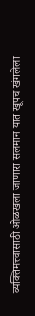व्यक्तिमत्त्वासाठी ओळखला जाणारा सलमान यात खूपच खंगलेला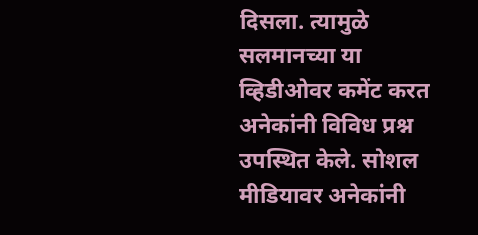दिसला. त्यामुळे सलमानच्या या व्हिडीओवर कमेंट करत अनेकांनी विविध प्रश्न उपस्थित केले. सोशल मीडियावर अनेकांनी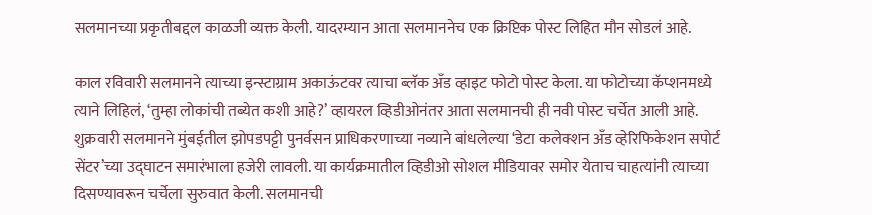सलमानच्या प्रकृतीबद्दल काळजी व्यक्त केली. यादरम्यान आता सलमाननेच एक क्रिप्टिक पोस्ट लिहित मौन सोडलं आहे.

काल रविवारी सलमानने त्याच्या इन्स्टाग्राम अकाऊंटवर त्याचा ब्लॅक अँड व्हाइट फोटो पोस्ट केला. या फोटोच्या कॅप्शनमध्ये त्याने लिहिलं, ‘तुम्हा लोकांची तब्येत कशी आहे?’ व्हायरल व्हिडीओनंतर आता सलमानची ही नवी पोस्ट चर्चेत आली आहे. शुक्रवारी सलमानने मुंबईतील झोपडपट्टी पुनर्वसन प्राधिकरणाच्या नव्याने बांधलेल्या ‘डेटा कलेक्शन अँड व्हेरिफिकेशन सपोर्ट सेंटर’च्या उद्घाटन समारंभाला हजेरी लावली. या कार्यक्रमातील व्हिडीओ सोशल मीडियावर समोर येताच चाहत्यांनी त्याच्या दिसण्यावरून चर्चेला सुरुवात केली. सलमानची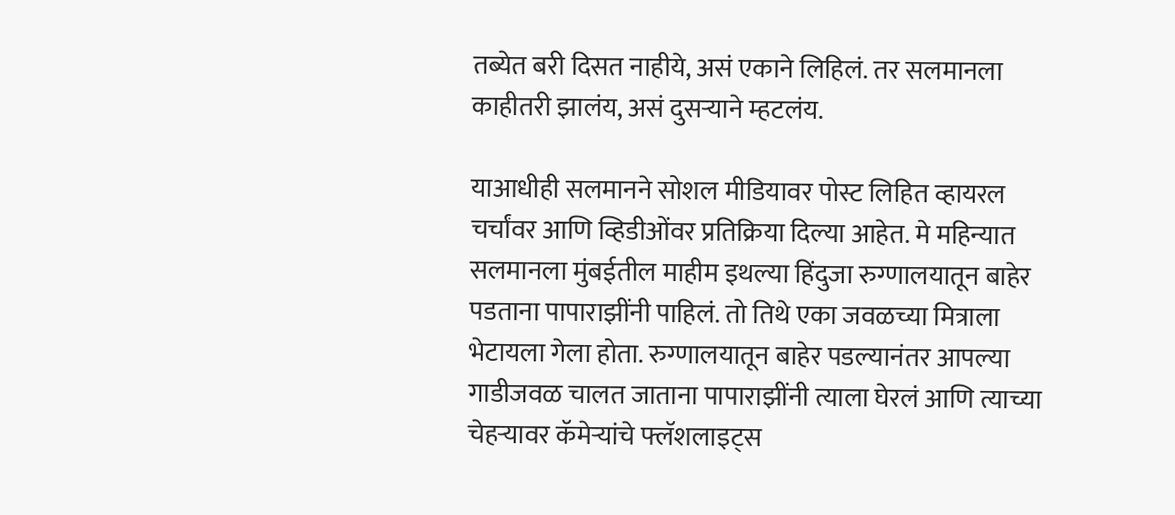तब्येत बरी दिसत नाहीये, असं एकाने लिहिलं. तर सलमानला काहीतरी झालंय, असं दुसऱ्याने म्हटलंय.

याआधीही सलमानने सोशल मीडियावर पोस्ट लिहित व्हायरल चर्चांवर आणि व्हिडीओंवर प्रतिक्रिया दिल्या आहेत. मे महिन्यात सलमानला मुंबईतील माहीम इथल्या हिंदुजा रुग्णालयातून बाहेर पडताना पापाराझींनी पाहिलं. तो तिथे एका जवळच्या मित्राला भेटायला गेला होता. रुग्णालयातून बाहेर पडल्यानंतर आपल्या गाडीजवळ चालत जाताना पापाराझींनी त्याला घेरलं आणि त्याच्या चेहऱ्यावर कॅमेऱ्यांचे फ्लॅशलाइट्स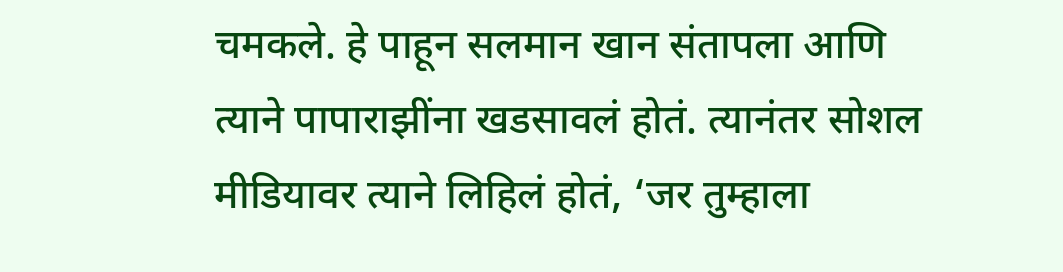चमकले. हे पाहून सलमान खान संतापला आणि त्याने पापाराझींना खडसावलं होतं. त्यानंतर सोशल मीडियावर त्याने लिहिलं होतं, ‘जर तुम्हाला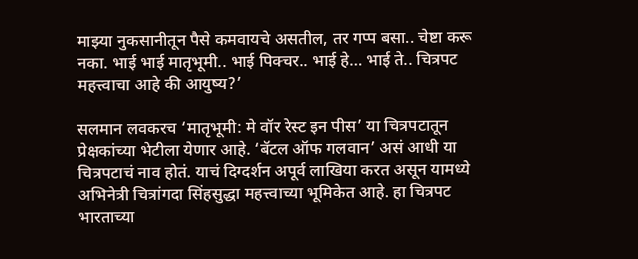माझ्या नुकसानीतून पैसे कमवायचे असतील, तर गप्प बसा.. चेष्टा करू नका. भाई भाई मातृभूमी.. भाई पिक्चर.. भाई हे… भाई ते.. चित्रपट महत्त्वाचा आहे की आयुष्य?’

सलमान लवकरच ‘मातृभूमी: मे वॉर रेस्ट इन पीस’ या चित्रपटातून प्रेक्षकांच्या भेटीला येणार आहे. ‘बॅटल ऑफ गलवान’ असं आधी या चित्रपटाचं नाव होतं. याचं दिग्दर्शन अपूर्व लाखिया करत असून यामध्ये अभिनेत्री चित्रांगदा सिंहसुद्धा महत्त्वाच्या भूमिकेत आहे. हा चित्रपट भारताच्या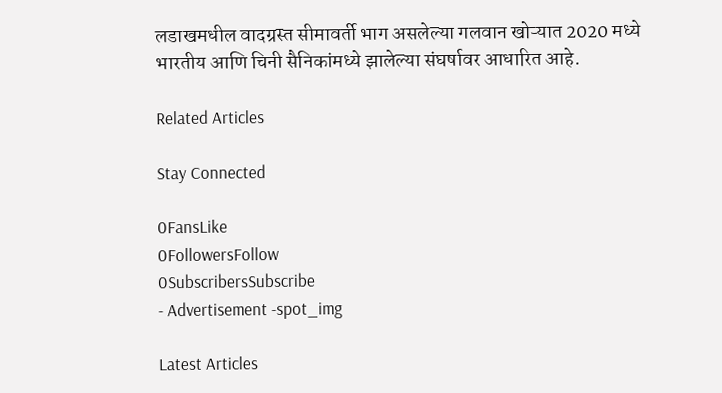लडाखमधील वादग्रस्त सीमावर्ती भाग असलेल्या गलवान खोऱ्यात 2020 मध्ये भारतीय आणि चिनी सैनिकांमध्ये झालेल्या संघर्षावर आधारित आहे.

Related Articles

Stay Connected

0FansLike
0FollowersFollow
0SubscribersSubscribe
- Advertisement -spot_img

Latest Articles